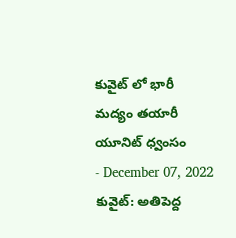కువైట్ లో భారీ మద్యం తయారీ యూనిట్ ధ్వంసం
- December 07, 2022
కువైట్: అతిపెద్ద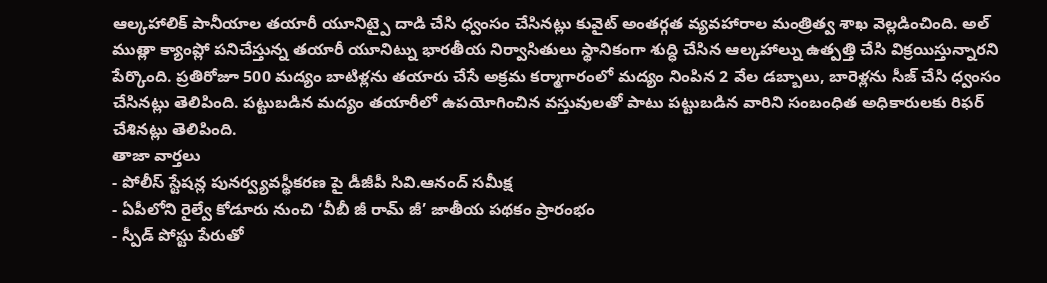ఆల్కహాలిక్ పానీయాల తయారీ యూనిట్పై దాడి చేసి ధ్వంసం చేసినట్లు కువైట్ అంతర్గత వ్యవహారాల మంత్రిత్వ శాఖ వెల్లడించింది. అల్ ముత్లా క్యాంప్లో పనిచేస్తున్న తయారీ యూనిట్ను భారతీయ నిర్వాసితులు స్థానికంగా శుద్ధి చేసిన ఆల్కహాల్ను ఉత్పత్తి చేసి విక్రయిస్తున్నారని పేర్కొంది. ప్రతిరోజూ 500 మద్యం బాటిళ్లను తయారు చేసే అక్రమ కర్మాగారంలో మద్యం నింపిన 2 వేల డబ్బాలు, బారెళ్లను సీజ్ చేసి ధ్వంసం చేసినట్లు తెలిపింది. పట్టుబడిన మద్యం తయారీలో ఉపయోగించిన వస్తువులతో పాటు పట్టుబడిన వారిని సంబంధిత అధికారులకు రిఫర్ చేశినట్లు తెలిపింది.
తాజా వార్తలు
- పోలీస్ స్టేషన్ల పునర్వ్యవస్థీకరణ పై డీజీపీ సివి.ఆనంద్ సమీక్ష
- ఏపీలోని రైల్వే కోడూరు నుంచి ‘వీబీ జీ రామ్ జీ’ జాతీయ పథకం ప్రారంభం
- స్పీడ్ పోస్టు పేరుతో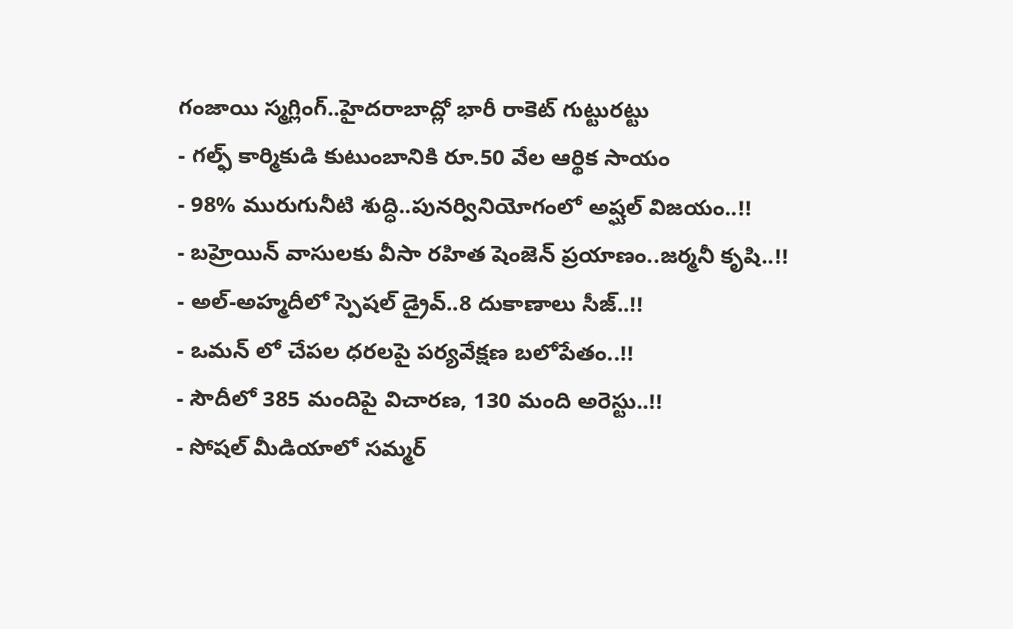గంజాయి స్మగ్లింగ్..హైదరాబాద్లో భారీ రాకెట్ గుట్టురట్టు
- గల్ఫ్ కార్మికుడి కుటుంబానికి రూ.50 వేల ఆర్థిక సాయం
- 98% మురుగునీటి శుద్ధి..పునర్వినియోగంలో అష్ఘల్ విజయం..!!
- బహ్రెయిన్ వాసులకు వీసా రహిత షెంజెన్ ప్రయాణం..జర్మనీ కృషి..!!
- అల్-అహ్మదీలో స్పెషల్ డ్రైవ్..8 దుకాణాలు సీజ్..!!
- ఒమన్ లో చేపల ధరలపై పర్యవేక్షణ బలోపేతం..!!
- సౌదీలో 385 మందిపై విచారణ, 130 మంది అరెస్టు..!!
- సోషల్ మీడియాలో సమ్మర్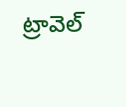ట్రావెల్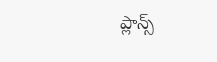ప్లాన్స్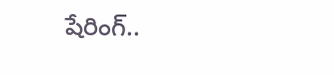షేరింగ్..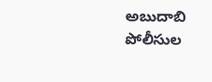అబుదాబి పోలీసుల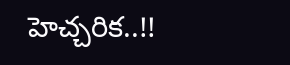హెచ్చరిక..!!